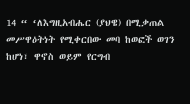14 “ ‘ለእግዚአብሔር (ያህዌ) በሚቃጠል መሥዋዕትነት የሚቀርበው መባ ከወፎች ወገን ከሆነ፣ ዋኖስ ወይም የርግብ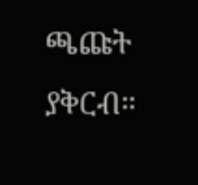ጫጩት ያቅርብ።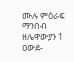ሙሉ ምዕራፍ ማንበብ ዘሌዋውያን 1
ዐውደ-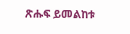ጽሑፍ ይመልከቱ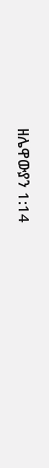ዘሌዋውያን 1:14